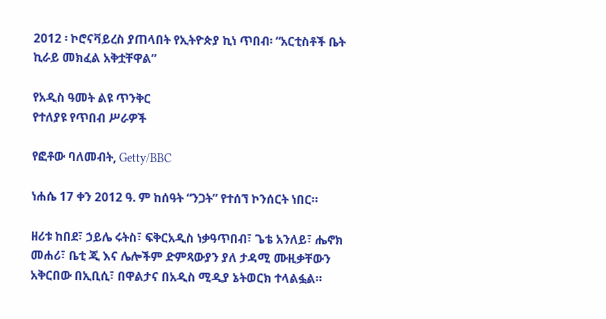2012 ፡ ኮሮናቫይረስ ያጠላበት የኢትዮጵያ ኪነ ጥበብ፡ “አርቲስቶች ቤት ኪራይ መክፈል አቅቷቸዋል”

የአዲስ ዓመት ልዩ ጥንቅር
የተለያዩ የጥበብ ሥራዎች

የፎቶው ባለመብት, Getty/BBC

ነሐሴ 17 ቀን 2012 ዓ. ም ከሰዓት “ንጋት” የተሰኘ ኮንሰርት ነበር።

ዘሪቱ ከበደ፣ ኃይሌ ሩትስ፣ ፍቅርአዲስ ነቃዓጥበብ፣ ጌቴ አንለይ፣ ሔኖክ መሐሪ፣ ቤቲ ጂ እና ሌሎችም ድምጻውያን ያለ ታዳሚ ሙዚቃቸውን አቅርበው በኢቢሲ፣ በዋልታና በአዲስ ሚዲያ ኔትወርክ ተላልፏል።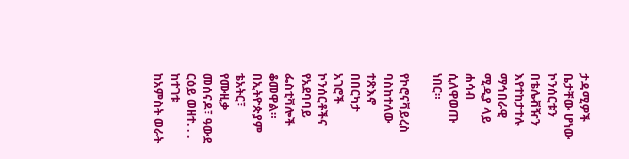ታዳሚዎች ቤታቸው ሆነው ኮንሰርቱን በቴሌቭዥን እየተከታተሉ ማኅበራዊ ሚዲያ ላይ ሐሳብ ሲለዋወጡ ነበር።

የኮሮናቫይረስ ባስከተለው ተጽእኖ በበርካታ አገሮች ኮንሰርቶችና የአደባባይ ፌስቲቫሎች ቆመዋል። በኢትዮጵያም ቴአትር፣ የሙዚቃ መሰናዶ፣ ዓውደ ርዕይ ወዘተ. . . ከተገቱ ከአምስት ወራት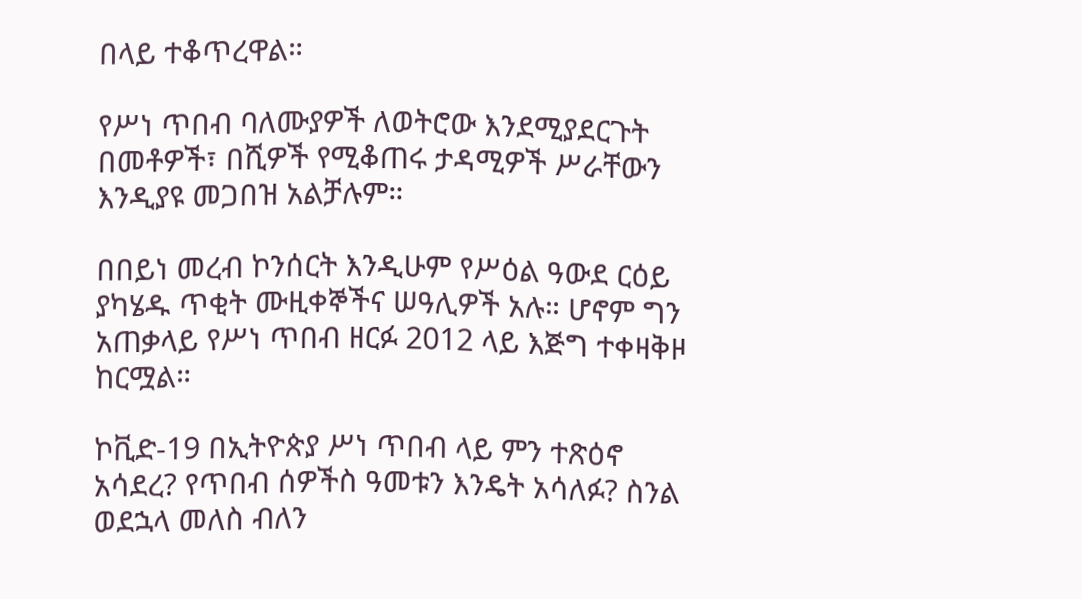በላይ ተቆጥረዋል።

የሥነ ጥበብ ባለሙያዎች ለወትሮው እንደሚያደርጉት በመቶዎች፣ በሺዎች የሚቆጠሩ ታዳሚዎች ሥራቸውን እንዲያዩ መጋበዝ አልቻሉም።

በበይነ መረብ ኮንሰርት እንዲሁም የሥዕል ዓውደ ርዕይ ያካሄዱ ጥቂት ሙዚቀኞችና ሠዓሊዎች አሉ። ሆኖም ግን አጠቃላይ የሥነ ጥበብ ዘርፉ 2012 ላይ እጅግ ተቀዛቅዞ ከርሟል።

ኮቪድ-19 በኢትዮጵያ ሥነ ጥበብ ላይ ምን ተጽዕኖ አሳደረ? የጥበብ ሰዎችስ ዓመቱን እንዴት አሳለፉ? ስንል ወደኋላ መለስ ብለን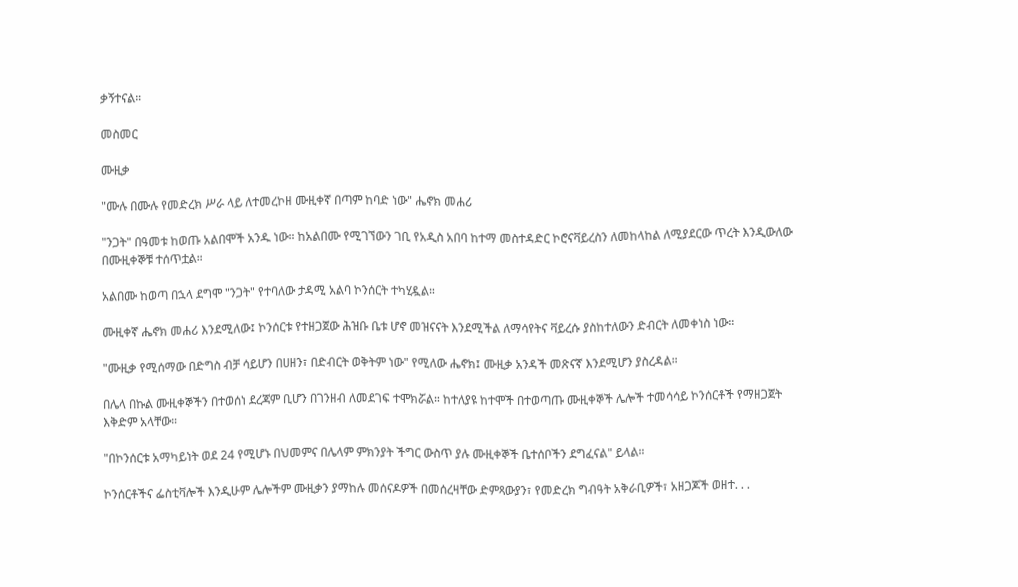ቃኝተናል።

መስመር

ሙዚቃ

"ሙሉ በሙሉ የመድረክ ሥራ ላይ ለተመረኮዘ ሙዚቀኛ በጣም ከባድ ነው" ሔኖክ መሐሪ

"ንጋት" በዓመቱ ከወጡ አልበሞች አንዱ ነው። ከአልበሙ የሚገኘውን ገቢ የአዲስ አበባ ከተማ መስተዳድር ኮሮናቫይረስን ለመከላከል ለሚያደርው ጥረት እንዲውለው በሙዚቀኞቹ ተሰጥቷል።

አልበሙ ከወጣ በኋላ ደግሞ "ንጋት" የተባለው ታዳሚ አልባ ኮንሰርት ተካሂዷል።

ሙዚቀኛ ሔኖክ መሐሪ እንደሚለው፤ ኮንሰርቱ የተዘጋጀው ሕዝቡ ቤቱ ሆኖ መዝናናት እንደሚችል ለማሳየትና ቫይረሱ ያስከተለውን ድብርት ለመቀነስ ነው።

"ሙዚቃ የሚሰማው በድግስ ብቻ ሳይሆን በሀዘን፣ በድብርት ወቅትም ነው" የሚለው ሔኖክ፤ ሙዚቃ አንዳች መጽናኛ እንደሚሆን ያስረዳል።

በሌላ በኩል ሙዚቀኞችን በተወሰነ ደረጃም ቢሆን በገንዘብ ለመደገፍ ተሞክሯል። ከተለያዩ ከተሞች በተወጣጡ ሙዚቀኞች ሌሎች ተመሳሳይ ኮንሰርቶች የማዘጋጀት እቅድም አላቸው።

"በኮንሰርቱ አማካይነት ወደ 24 የሚሆኑ በህመምና በሌላም ምክንያት ችግር ውስጥ ያሉ ሙዚቀኞች ቤተሰቦችን ደግፈናል" ይላል።

ኮንሰርቶችና ፌስቲቫሎች እንዲሁም ሌሎችም ሙዚቃን ያማከሉ መሰናዶዎች በመሰረዛቸው ድምጻውያን፣ የመድረክ ግብዓት አቅራቢዎች፣ አዘጋጆች ወዘተ. . .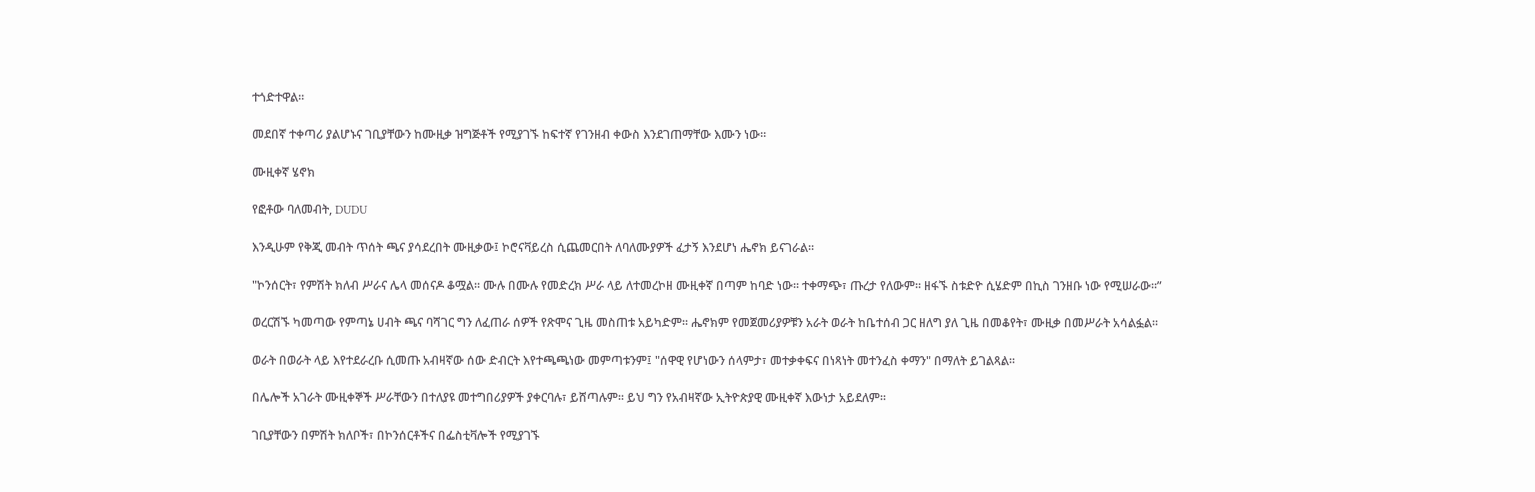ተጎድተዋል።

መደበኛ ተቀጣሪ ያልሆኑና ገቢያቸውን ከሙዚቃ ዝግጅቶች የሚያገኙ ከፍተኛ የገንዘብ ቀውስ እንደገጠማቸው እሙን ነው።

ሙዚቀኛ ሄኖክ

የፎቶው ባለመብት, DUDU

እንዲሁም የቅጂ መብት ጥሰት ጫና ያሳደረበት ሙዚቃው፤ ኮሮናቫይረስ ሲጨመርበት ለባለሙያዎች ፈታኝ እንደሆነ ሔኖክ ይናገራል።

"ኮንሰርት፣ የምሽት ክለብ ሥራና ሌላ መሰናዶ ቆሟል። ሙሉ በሙሉ የመድረክ ሥራ ላይ ለተመረኮዘ ሙዚቀኛ በጣም ከባድ ነው። ተቀማጭ፣ ጡረታ የለውም። ዘፋኙ ስቱድዮ ሲሄድም በኪስ ገንዘቡ ነው የሚሠራው።”

ወረርሽኙ ካመጣው የምጣኔ ሀብት ጫና ባሻገር ግን ለፈጠራ ሰዎች የጽሞና ጊዜ መስጠቱ አይካድም። ሔኖክም የመጀመሪያዎቹን አራት ወራት ከቤተሰብ ጋር ዘለግ ያለ ጊዜ በመቆየት፣ ሙዚቃ በመሥራት አሳልፏል።

ወራት በወራት ላይ እየተደራረቡ ሲመጡ አብዛኛው ሰው ድብርት እየተጫጫነው መምጣቱንም፤ "ሰዋዊ የሆነውን ሰላምታ፣ መተቃቀፍና በነጻነት መተንፈስ ቀማን" በማለት ይገልጻል።

በሌሎች አገራት ሙዚቀኞች ሥራቸውን በተለያዩ መተግበሪያዎች ያቀርባሉ፣ ይሸጣሉም። ይህ ግን የአብዛኛው ኢትዮጵያዊ ሙዚቀኛ እውነታ አይደለም።

ገቢያቸውን በምሽት ክለቦች፣ በኮንሰርቶችና በፌስቲቫሎች የሚያገኙ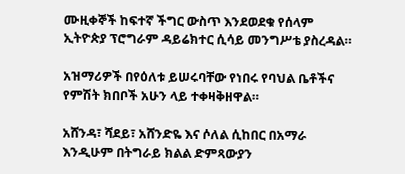ሙዚቀኞች ከፍተኛ ችግር ውስጥ እንደወደቁ የሰላም ኢትዮጵያ ፕሮግራም ዳይሬክተር ሲሳይ መንግሥቴ ያስረዳል።

አዝማሪዎች በየዕለቱ ይሠሩባቸው የነበሩ የባህል ቤቶችና የምሽት ክበቦች አሁን ላይ ተቀዛቅዘዋል።

አሸንዳ፣ ሻደይ፣ አሸንድዬ እና ሶለል ሲከበር በአማራ እንዲሁም በትግራይ ክልል ድምጻውያን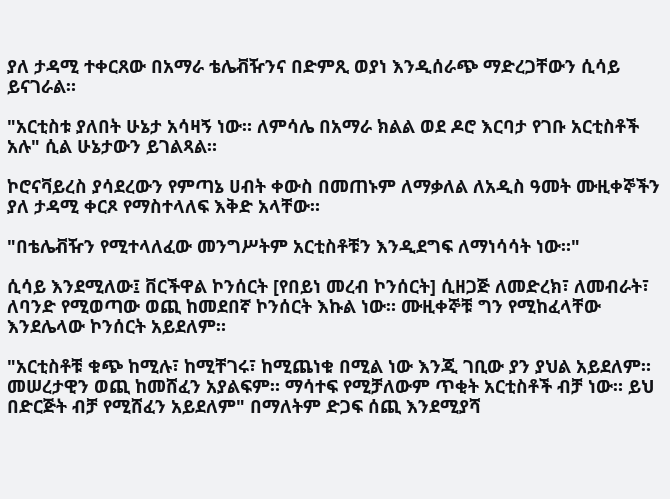ያለ ታዳሚ ተቀርጸው በአማራ ቴሌቭዥንና በድምጺ ወያነ እንዲሰራጭ ማድረጋቸውን ሲሳይ ይናገራል።

"አርቲስቱ ያለበት ሁኔታ አሳዛኝ ነው። ለምሳሌ በአማራ ክልል ወደ ዶሮ እርባታ የገቡ አርቲስቶች አሉ" ሲል ሁኔታውን ይገልጻል።

ኮሮናቫይረስ ያሳደረውን የምጣኔ ሀብት ቀውስ በመጠኑም ለማቃለል ለአዲስ ዓመት ሙዚቀኞችን ያለ ታዳሚ ቀርጾ የማስተላለፍ እቅድ አላቸው።

"በቴሌቭዥን የሚተላለፈው መንግሥትም አርቲስቶቹን እንዲደግፍ ለማነሳሳት ነው።"

ሲሳይ እንደሚለው፤ ቨርችዋል ኮንሰርት [የበይነ መረብ ኮንሰርት] ሲዘጋጅ ለመድረክ፣ ለመብራት፣ ለባንድ የሚወጣው ወጪ ከመደበኛ ኮንሰርት እኩል ነው። ሙዚቀኞቹ ግን የሚከፈላቸው እንደሌላው ኮንሰርት አይደለም።

"አርቲስቶቹ ቁጭ ከሚሉ፣ ከሚቸገሩ፣ ከሚጨነቁ በሚል ነው እንጂ ገቢው ያን ያህል አይደለም። መሠረታዊን ወጪ ከመሸፈን አያልፍም። ማሳተፍ የሚቻለውም ጥቂት አርቲስቶች ብቻ ነው። ይህ በድርጅት ብቻ የሚሸፈን አይደለም" በማለትም ድጋፍ ሰጪ እንደሚያሻ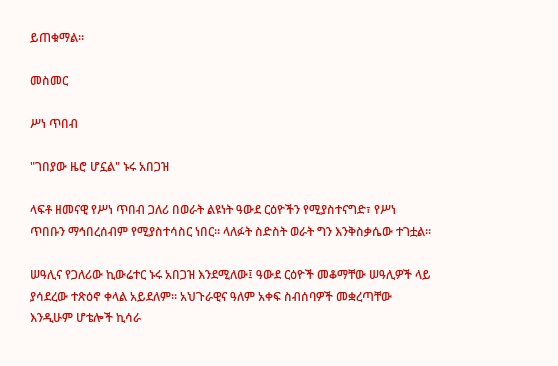ይጠቁማል።

መስመር

ሥነ ጥበብ

"ገበያው ዜሮ ሆኗል" ኑሩ አበጋዝ

ላፍቶ ዘመናዊ የሥነ ጥበብ ጋለሪ በወራት ልዩነት ዓውደ ርዕዮችን የሚያስተናግድ፣ የሥነ ጥበቡን ማኅበረሰብም የሚያስተሳስር ነበር። ላለፉት ስድስት ወራት ግን እንቅስቃሴው ተገቷል።

ሠዓሊና የጋለሪው ኪውሬተር ኑሩ አበጋዝ እንደሚለው፤ ዓውደ ርዕዮች መቆማቸው ሠዓሊዎች ላይ ያሳደረው ተጽዕኖ ቀላል አይደለም። አህጉራዊና ዓለም አቀፍ ስብሰባዎች መቋረጣቸው እንዲሁም ሆቴሎች ኪሳራ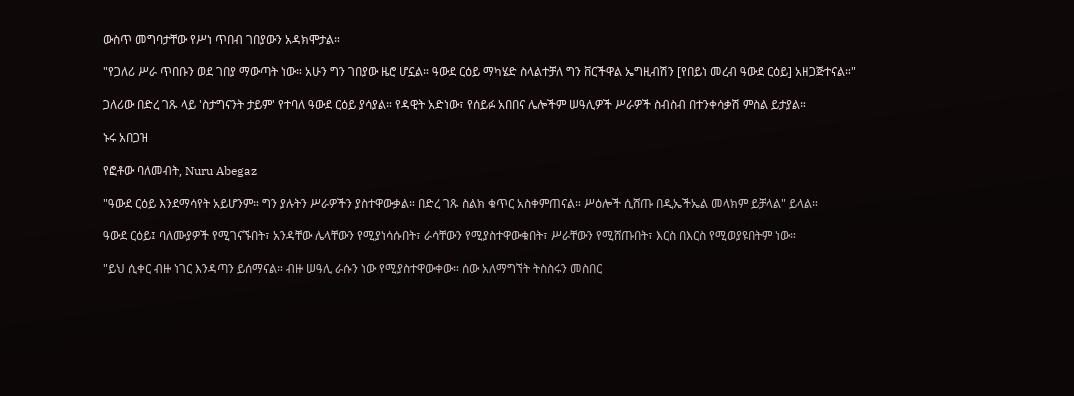ውስጥ መግባታቸው የሥነ ጥበብ ገበያውን አዳክሞታል።

"የጋለሪ ሥራ ጥበቡን ወደ ገበያ ማውጣት ነው። አሁን ግን ገበያው ዜሮ ሆኗል። ዓውደ ርዕይ ማካሄድ ስላልተቻለ ግን ቨርችዋል ኤግዚብሽን [የበይነ መረብ ዓውደ ርዕይ] አዘጋጅተናል።"

ጋለሪው በድረ ገጹ ላይ 'ስታግናንት ታይም' የተባለ ዓውደ ርዕይ ያሳያል። የዳዊት አድነው፣ የሰይፉ አበበና ሌሎችም ሠዓሊዎች ሥራዎች ስብስብ በተንቀሳቃሽ ምስል ይታያል።

ኑሩ አበጋዝ

የፎቶው ባለመብት, Nuru Abegaz

"ዓውደ ርዕይ እንደማሳየት አይሆንም። ግን ያሉትን ሥራዎችን ያስተዋውቃል። በድረ ገጹ ስልክ ቁጥር አስቀምጠናል። ሥዕሎች ሲሸጡ በዲኤችኤል መላክም ይቻላል" ይላል።

ዓውደ ርዕይ፤ ባለሙያዎች የሚገናኙበት፣ አንዳቸው ሌላቸውን የሚያነሳሱበት፣ ራሳቸውን የሚያስተዋውቁበት፣ ሥራቸውን የሚሸጡበት፣ እርስ በእርስ የሚወያዩበትም ነው።

"ይህ ሲቀር ብዙ ነገር እንዳጣን ይሰማናል። ብዙ ሠዓሊ ራሱን ነው የሚያስተዋውቀው። ሰው አለማግኘት ትስስሩን መስበር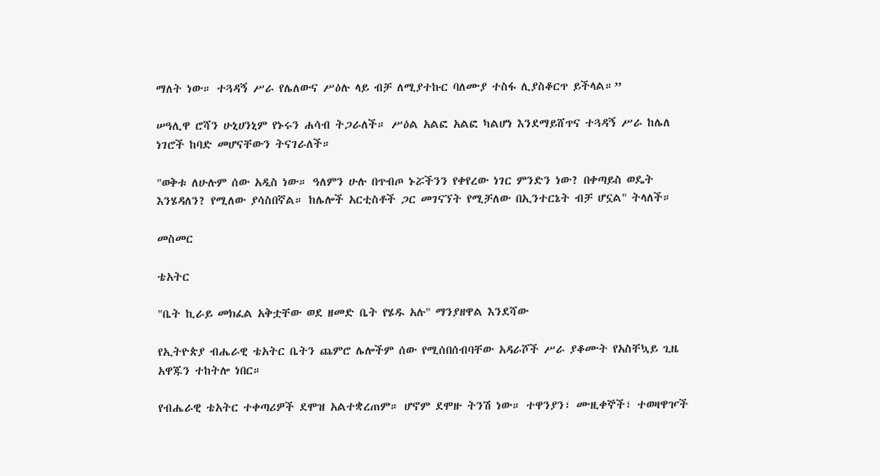ማለት ነው። ተጓዳኝ ሥራ የሌለውና ሥዕሉ ላይ ብቻ ለሚያተኩር ባለሙያ ተስፋ ሊያስቆርጥ ይችላል።”

ሠዓሊዋ ሮሻን ሁኒሀንኒም የኑሩን ሐሳብ ትጋራለች። ሥዕል አልፎ አልፎ ካልሆነ እንደማይሸጥና ተጓዳኝ ሥራ ከሌለ ነገሮች ከባድ መሆናቸውን ትናገራለች።

"ወቅቱ ለሁሉም ሰው አዲስ ነው። ዓለምን ሁሉ በጥብጦ ኑሯችንን የቀየረው ነገር ምንድን ነው? በቀጣይስ ወዴት እንሄዳለን? የሚለው ያሳስበኛል። ከሌሎች አርቲስቶች ጋር መገናኘት የሚቻለው በኢንተርኔት ብቻ ሆኗል" ትላለች።

መስመር

ቴአትር

"ቤት ኪራይ መክፈል አቅቷቸው ወደ ዘመድ ቤት የሄዱ አሉ" ማንያዘዋል እንደሻው

የኢትዮጵያ ብሔራዊ ቴአትር ቤትን ጨምሮ ሌሎችም ሰው የሚሰበሰብባቸው አዳራሾች ሥራ ያቆሙት የአስቸኳይ ጊዜ አዋጁን ተከትሎ ነበር።

የብሔራዊ ቴአትር ተቀጣሪዎች ደሞዝ አልተቋረጠም። ሆኖም ደሞዙ ትንሽ ነው። ተዋንያን፣ ሙዚቀኞች፣ ተወዛዋዦች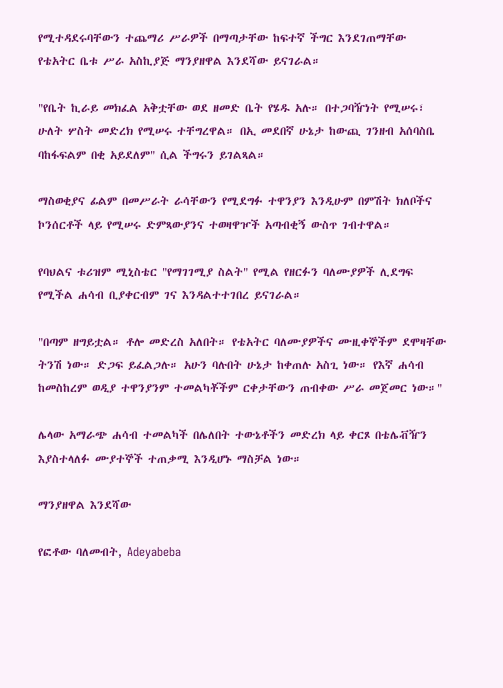የሚተዳደሩባቸውን ተጨማሪ ሥራዎች በማጣታቸው ከፍተኛ ችግር እንደገጠማቸው የቴአትር ቤቱ ሥራ አስኪያጅ ማንያዘዋል እንደሻው ይናገራል።

"የቤት ኪራይ መክፈል አቅቷቸው ወደ ዘመድ ቤት የሄዱ አሉ። በተጋባዥነት የሚሠሩ፣ ሁለት ሦስት መድረክ የሚሠሩ ተቸግረዋል። በኢ መደበኛ ሁኔታ ከውጪ ገንዘብ አሰባስቤ ባከፋፍልም በቂ አይደለም" ሲል ችግሩን ይገልጻል።

ማስወቂያና ፊልም በመሥራት ራሳቸውን የሚደግፉ ተዋንያን እንዲሁም በምሽት ክለቦችና ኮንሰርቶች ላይ የሚሠሩ ድምጻውያንና ተወዛዋዦች አጣብቂኝ ውስጥ ገብተዋል።

የባህልና ቱሪዝም ሚኒስቴር "የማገገሚያ ስልት" የሚል የዘርፉን ባለሙያዎች ሊደግፍ የሚችል ሐሳብ ቢያቀርብም ገና እንዳልተተገበረ ይናገራል።

"በጣም ዘግይቷል። ቶሎ መድረስ አለበት። የቴአትር ባለሙያዎችና ሙዚቀኞችም ደሞዛቸው ትንሽ ነው። ድጋፍ ይፈልጋሉ። አሁን ባሉበት ሁኔታ ከቀጠሉ አስጊ ነው። የእኛ ሐሳብ ከመስከረም ወዲያ ተዋንያንም ተመልካቾችም ርቀታቸውን ጠብቀው ሥራ መጀመር ነው።"

ሌላው አማራጭ ሐሳብ ተመልካች በሌለበት ተውኔቶችን መድረክ ላይ ቀርጾ በቴሌቭዥን እያስተላለፉ ሙያተኞች ተጠቃሚ እንዲሆኑ ማስቻል ነው።

ማንያዘዋል እንደሻው

የፎቶው ባለመብት, Adeyabeba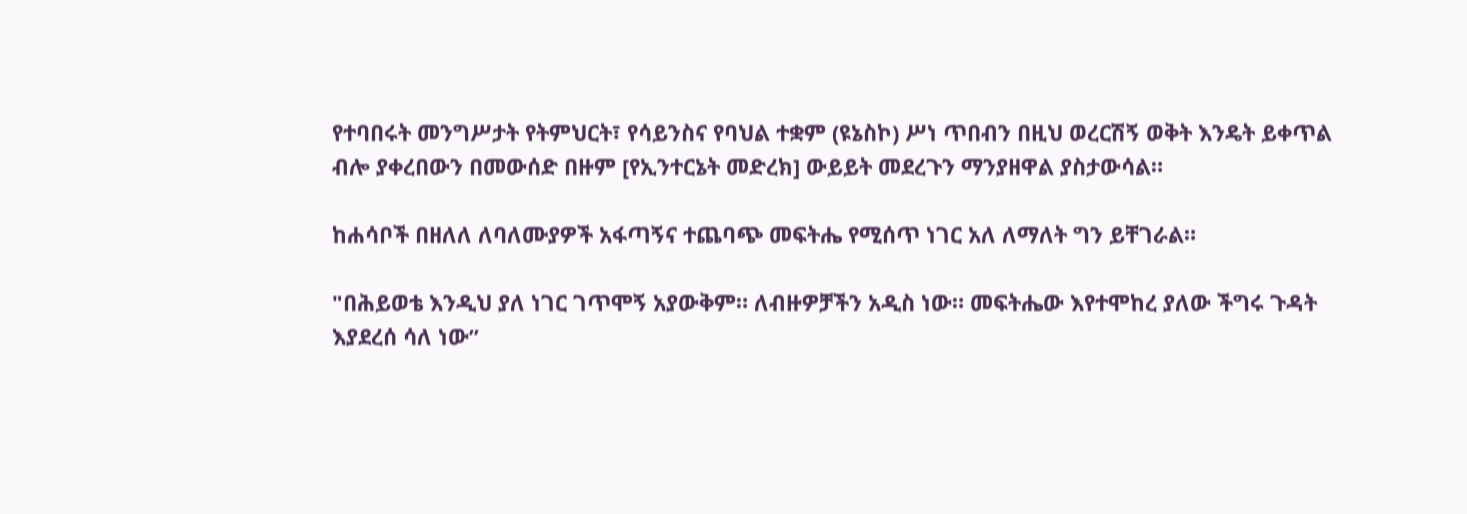የተባበሩት መንግሥታት የትምህርት፣ የሳይንስና የባህል ተቋም (ዩኔስኮ) ሥነ ጥበብን በዚህ ወረርሽኝ ወቅት እንዴት ይቀጥል ብሎ ያቀረበውን በመውሰድ በዙም [የኢንተርኔት መድረክ] ውይይት መደረጉን ማንያዘዋል ያስታውሳል።

ከሐሳቦች በዘለለ ለባለሙያዎች አፋጣኝና ተጨባጭ መፍትሔ የሚሰጥ ነገር አለ ለማለት ግን ይቸገራል።

"በሕይወቴ እንዲህ ያለ ነገር ገጥሞኝ አያውቅም። ለብዙዎቻችን አዲስ ነው። መፍትሔው እየተሞከረ ያለው ችግሩ ጉዳት እያደረሰ ሳለ ነው”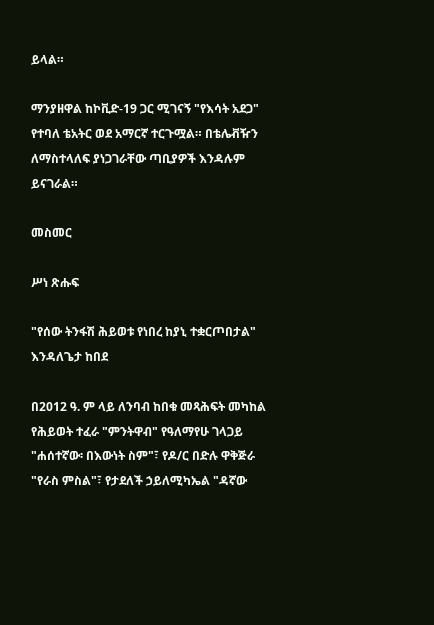ይላል።

ማንያዘዋል ከኮቪድ-19 ጋር ሚገናኝ "የእሳት አደጋ" የተባለ ቴአትር ወደ አማርኛ ተርጉሟል። በቴሌቭዥን ለማስተላለፍ ያነጋገራቸው ጣቢያዎች እንዳሉም ይናገራል።

መስመር

ሥነ ጽሑፍ

"የሰው ትንፋሽ ሕይወቱ የነበረ ከያኒ ተቋርጦበታል" እንዳለጌታ ከበደ

በ2012 ዓ. ም ላይ ለንባብ ከበቁ መጻሕፍት መካከል የሕይወት ተፈራ "ምንትዋብ" የዓለማየሁ ገላጋይ "ሐሰተኛው፡ በእውነት ስም"፣ የዶ/ር በድሉ ዋቅጅራ "የራስ ምስል"፣ የታደለች ኃይለሚካኤል "ዳኛው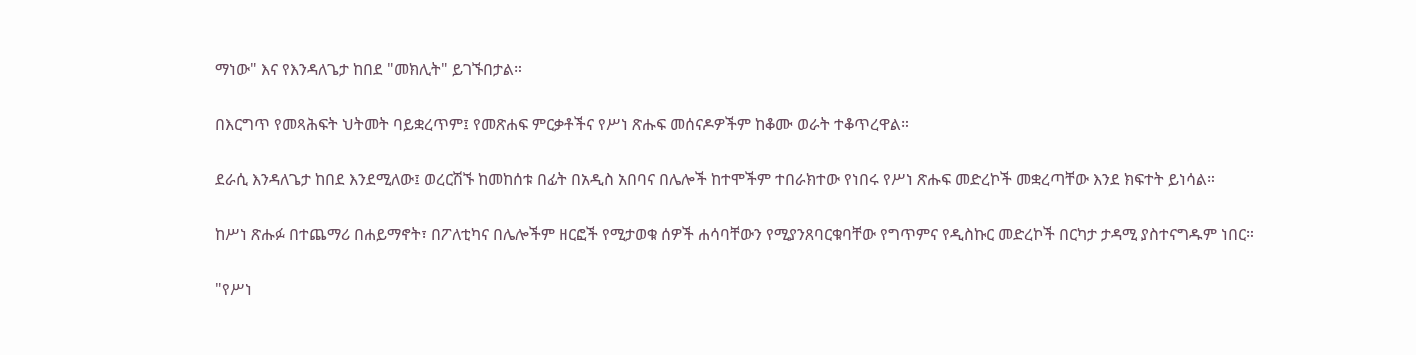ማነው" እና የእንዳለጌታ ከበደ "መክሊት" ይገኙበታል።

በእርግጥ የመጻሕፍት ህትመት ባይቋረጥም፤ የመጽሐፍ ምርቃቶችና የሥነ ጽሑፍ መሰናዶዎችም ከቆሙ ወራት ተቆጥረዋል።

ደራሲ እንዳለጌታ ከበደ እንደሚለው፤ ወረርሽኙ ከመከሰቱ በፊት በአዲስ አበባና በሌሎች ከተሞችም ተበራክተው የነበሩ የሥነ ጽሑፍ መድረኮች መቋረጣቸው እንደ ክፍተት ይነሳል።

ከሥነ ጽሑፉ በተጨማሪ በሐይማኖት፣ በፖለቲካና በሌሎችም ዘርፎች የሚታወቁ ሰዎች ሐሳባቸውን የሚያንጸባርቁባቸው የግጥምና የዲስኩር መድረኮች በርካታ ታዳሚ ያስተናግዱም ነበር።

"የሥነ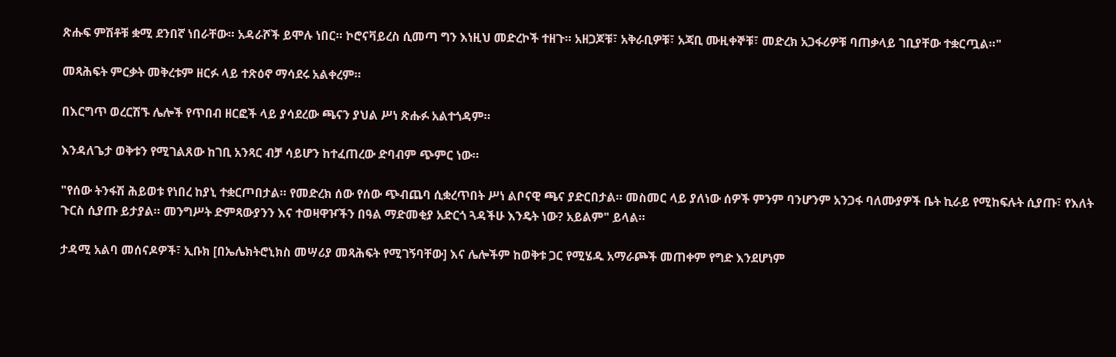ጽሑፍ ምሽቶቹ ቋሚ ደንበኛ ነበራቸው። አዳራሾች ይሞሉ ነበር። ኮሮናቫይረስ ሲመጣ ግን እነዚህ መድረኮች ተዘጉ። አዘጋጆቹ፣ አቅራቢዎቹ፣ አጃቢ ሙዚቀኞቹ፣ መድረክ አጋፋሪዎቹ ባጠቃላይ ገቢያቸው ተቋርጧል።"

መጻሕፍት ምርቃት መቅረቱም ዘርፉ ላይ ተጽዕኖ ማሳደሩ አልቀረም።

በእርግጥ ወረርሽኙ ሌሎች የጥበብ ዘርፎች ላይ ያሳደረው ጫናን ያህል ሥነ ጽሑፉ አልተጎዳም።

እንዳለጌታ ወቅቱን የሚገልጸው ከገቢ አንጻር ብቻ ሳይሆን ከተፈጠረው ድባብም ጭምር ነው።

"የሰው ትንፋሽ ሕይወቱ የነበረ ከያኒ ተቋርጦበታል። የመድረክ ሰው የሰው ጭብጨባ ሲቋረጥበት ሥነ ልቦናዊ ጫና ያድርበታል። መስመር ላይ ያለነው ሰዎች ምንም ባንሆንም አንጋፋ ባለሙያዎች ቤት ኪራይ የሚከፍሉት ሲያጡ፣ የእለት ጉርስ ሲያጡ ይታያል። መንግሥት ድምጻውያንን እና ተወዛዋዦችን በዓል ማድመቂያ አድርጎ ጓዳችሁ እንዴት ነው? አይልም" ይላል።

ታዳሚ አልባ መሰናዶዎች፣ ኢቡክ [በኤሌክትሮኒክስ መሣሪያ መጻሕፍት የሚገኝባቸው] እና ሌሎችም ከወቅቱ ጋር የሚሄዱ አማራጮች መጠቀም የግድ እንደሆነም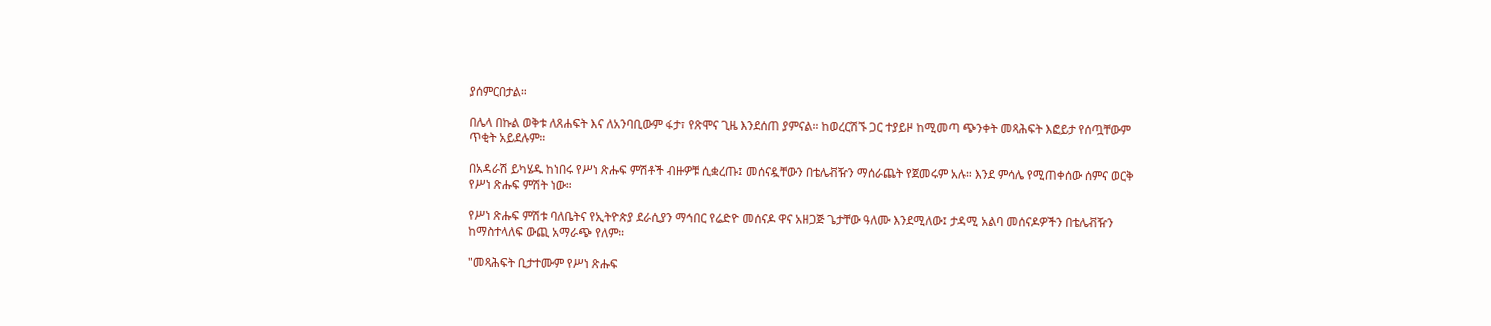ያሰምርበታል።

በሌላ በኩል ወቅቱ ለጸሐፍት እና ለአንባቢውም ፋታ፣ የጽሞና ጊዜ እንደሰጠ ያምናል። ከወረርሽኙ ጋር ተያይዞ ከሚመጣ ጭንቀት መጻሕፍት እፎይታ የሰጧቸውም ጥቂት አይደሉም።

በአዳራሽ ይካሄዱ ከነበሩ የሥነ ጽሑፍ ምሽቶች ብዙዎቹ ሲቋረጡ፤ መሰናዷቸውን በቴሌቭዥን ማሰራጨት የጀመሩም አሉ። እንደ ምሳሌ የሚጠቀሰው ሰምና ወርቅ የሥነ ጽሑፍ ምሽት ነው።

የሥነ ጽሑፍ ምሽቱ ባለቤትና የኢትዮጵያ ደራሲያን ማኅበር የሬድዮ መሰናዶ ዋና አዘጋጅ ጌታቸው ዓለሙ እንደሚለው፤ ታዳሚ አልባ መሰናዶዎችን በቴሌቭዥን ከማስተላለፍ ውጪ አማራጭ የለም።

"መጻሕፍት ቢታተሙም የሥነ ጽሑፍ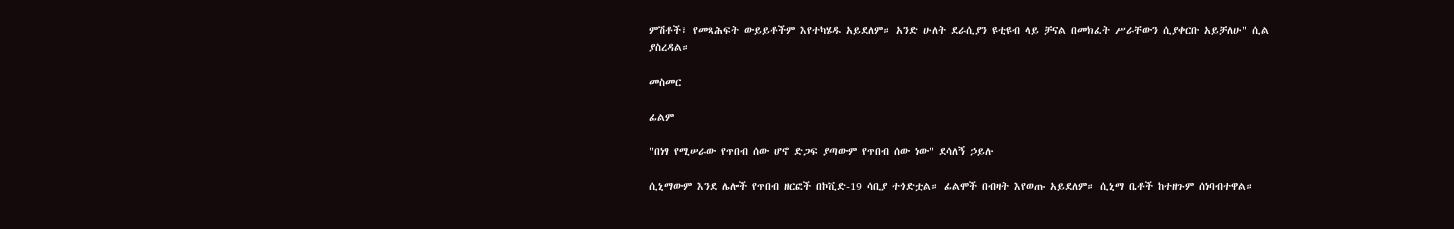ምሽቶች፣ የመጻሕፍት ውይይቶችም እየተካሄዱ አይደለም። አንድ ሁለት ደራሲያን ዩቲዩብ ላይ ቻናል በመክፈት ሥራቸውን ሲያቀርቡ አይቻለሁ" ሲል ያስረዳል።

መስመር

ፊልም

"በነፃ የሚሠራው የጥበብ ሰው ሆኖ ድጋፍ ያጣውም የጥበብ ሰው ነው" ደሳለኝ ኃይሉ

ሲኒማውም እንደ ሌሎች የጥበብ ዘርፎች በኮቪድ-19 ሳቢያ ተጎድቷል። ፊልሞች በብዛት እየወጡ አይደለም። ሲኒማ ቤቶች ከተዘጉም ሰነባብተዋል።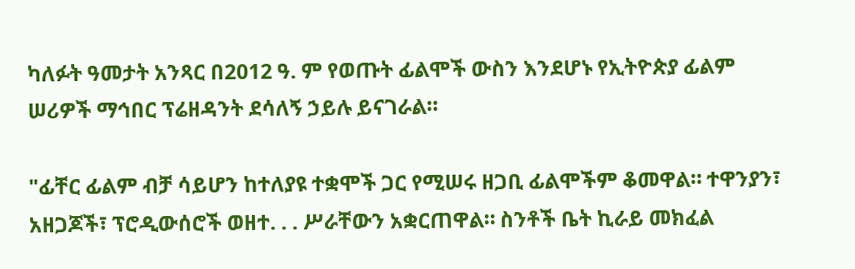ካለፉት ዓመታት አንጻር በ2012 ዓ. ም የወጡት ፊልሞች ውስን እንደሆኑ የኢትዮጵያ ፊልም ሠሪዎች ማኅበር ፕሬዘዳንት ደሳለኝ ኃይሉ ይናገራል።

"ፊቸር ፊልም ብቻ ሳይሆን ከተለያዩ ተቋሞች ጋር የሚሠሩ ዘጋቢ ፊልሞችም ቆመዋል። ተዋንያን፣ አዘጋጆች፣ ፕሮዲውሰሮች ወዘተ. . . ሥራቸውን አቋርጠዋል። ስንቶች ቤት ኪራይ መክፈል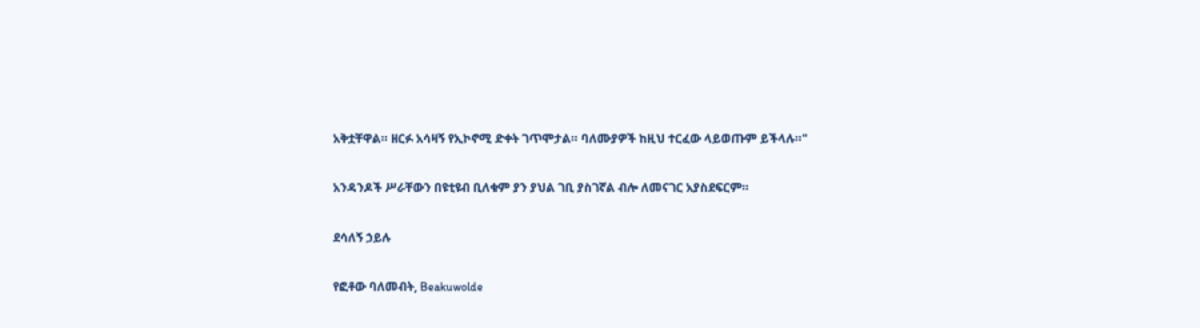አቅቷቸዋል። ዘርፉ አሳዛኝ የኢኮኖሚ ድቀት ገጥሞታል። ባለሙያዎች ከዚህ ተርፈው ላይወጡም ይችላሉ።"

አንዳንዶች ሥራቸውን በዩቲዩብ ቢለቁም ያን ያህል ገቢ ያስገኛል ብሎ ለመናገር አያስደፍርም።

ደሳለኝ ኃይሉ

የፎቶው ባለመብት, Beakuwolde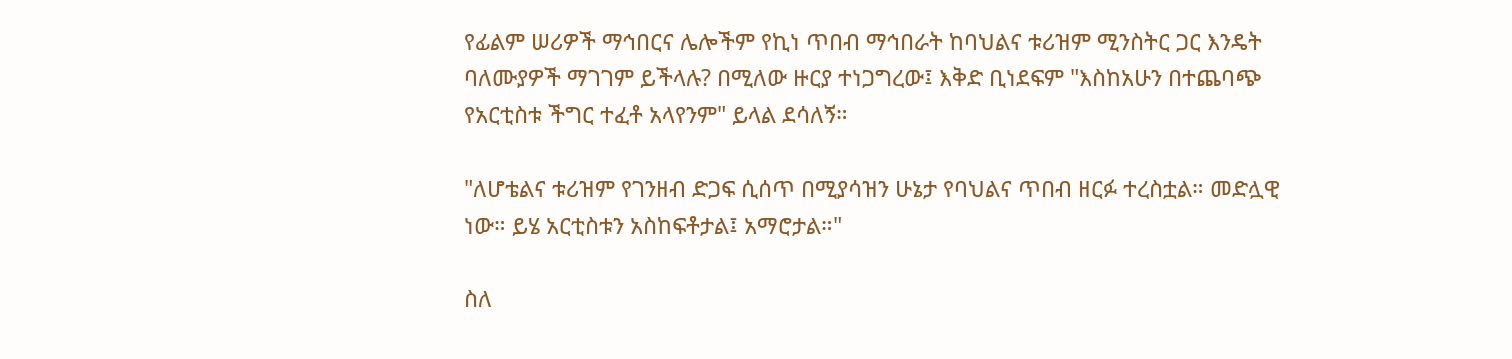የፊልም ሠሪዎች ማኅበርና ሌሎችም የኪነ ጥበብ ማኅበራት ከባህልና ቱሪዝም ሚንስትር ጋር እንዴት ባለሙያዎች ማገገም ይችላሉ? በሚለው ዙርያ ተነጋግረው፤ እቅድ ቢነደፍም "እስከአሁን በተጨባጭ የአርቲስቱ ችግር ተፈቶ አላየንም" ይላል ደሳለኝ።

"ለሆቴልና ቱሪዝም የገንዘብ ድጋፍ ሲሰጥ በሚያሳዝን ሁኔታ የባህልና ጥበብ ዘርፉ ተረስቷል። መድሏዊ ነው። ይሄ አርቲስቱን አስከፍቶታል፤ አማሮታል።"

ስለ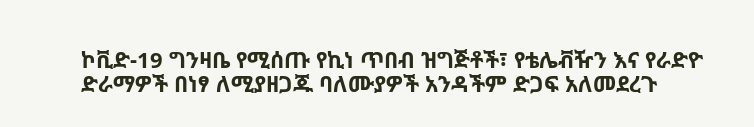ኮቪድ-19 ግንዛቤ የሚሰጡ የኪነ ጥበብ ዝግጅቶች፣ የቴሌቭዥን እና የራድዮ ድራማዎች በነፃ ለሚያዘጋጁ ባለሙያዎች አንዳችም ድጋፍ አለመደረጉ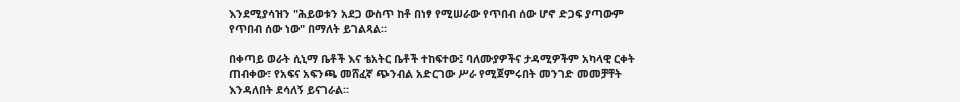እንደሚያሳዝን "ሕይወቱን አደጋ ውስጥ ከቶ በነፃ የሚሠራው የጥበብ ሰው ሆኖ ድጋፍ ያጣውም የጥበብ ሰው ነው" በማለት ይገልጻል።

በቀጣይ ወራት ሲኒማ ቤቶች እና ቴአትር ቤቶች ተከፍተው፤ ባለሙያዎችና ታዳሚዎችም አካላዊ ርቀት ጠብቀው፣ የአፍና አፍንጫ መሸፈኛ ጭንብል አድርገው ሥራ የሚጀምሩበት መንገድ መመቻቸት እንዳለበት ደሳለኝ ይናገራል።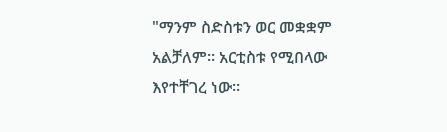"ማንም ስድስቱን ወር መቋቋም አልቻለም። አርቲስቱ የሚበላው እየተቸገረ ነው።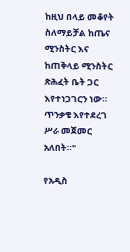ከዚህ በላይ መቆየት ስለማይቻል ከጤና ሚንስትር እና ከጠቅላይ ሚንስትር ጽሕፈት ቤት ጋር እየተነጋገርን ነው። ጥንቃቄ እየተደረገ ሥራ መጀመር አለበት።"

የአዲስ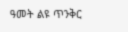ዓመት ልዩ ጥንቅር